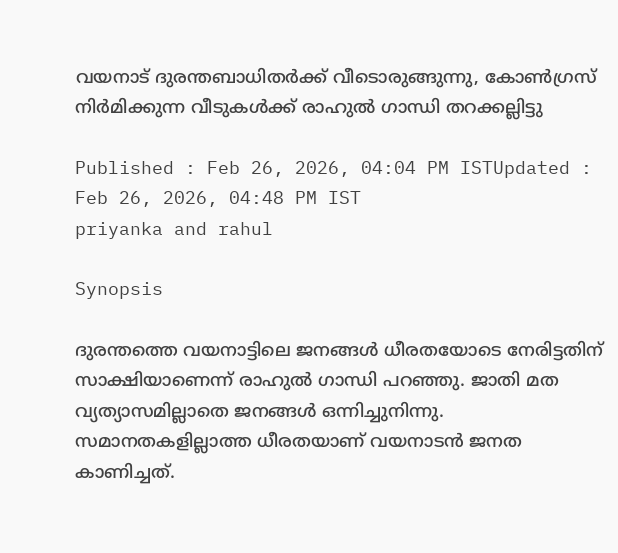വയനാട് ദുരന്തബാധിതർക്ക് വീടൊരുങ്ങുന്നു, കോൺഗ്രസ് നിർമിക്കുന്ന വീടുകൾക്ക് രാഹുൽ ഗാന്ധി തറക്കല്ലിട്ടു

Published : Feb 26, 2026, 04:04 PM ISTUpdated : Feb 26, 2026, 04:48 PM IST
priyanka and rahul

Synopsis

ദുരന്തത്തെ വയനാട്ടിലെ ജനങ്ങൾ ധീരതയോടെ നേരിട്ടതിന് സാക്ഷിയാണെന്ന് രാഹുൽ ഗാന്ധി പറഞ്ഞു. ജാതി മത വ്യത്യാസമില്ലാതെ ജനങ്ങൾ ഒന്നിച്ചുനിന്നു. സമാനതകളില്ലാത്ത ധീരതയാണ് വയനാടൻ ജനത കാണിച്ചത്.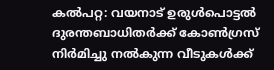കൽപറ്റ: വയനാട് ഉരുൾപൊട്ടൽ ദുരന്തബാധിതർക്ക് കോൺഗ്രസ് നിർമിച്ചു നൽകുന്ന വീടുകൾക്ക്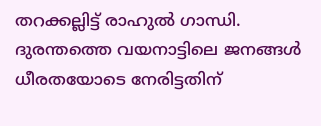തറക്കല്ലിട്ട് രാഹുൽ ഗാന്ധി. ദുരന്തത്തെ വയനാട്ടിലെ ജനങ്ങൾ ധീരതയോടെ നേരിട്ടതിന്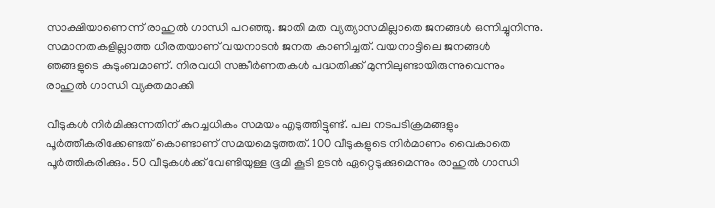സാക്ഷിയാണെന്ന് രാഹുൽ ഗാന്ധി പറഞ്ഞു. ജാതി മത വ്യത്യാസമില്ലാതെ ജനങ്ങൾ ഒന്നിച്ചുനിന്നു. സമാനതകളില്ലാത്ത ധീരതയാണ് വയനാടൻ ജനത കാണിച്ചത്. വയനാട്ടിലെ ജനങ്ങള്‍ ഞങ്ങളുടെ കുടുംബമാണ്. നിരവധി സങ്കീര്‍ണതകള്‍ പദ്ധതിക്ക് മുന്നിലുണ്ടായിരുന്നുവെന്നും രാഹുൽ ഗാന്ധി വ്യക്തമാക്കി

വീടുകൾ നിർമിക്കുന്നതിന് കുറച്ചധികം സമയം എടുത്തിട്ടുണ്ട്. പല നടപടിക്രമങ്ങളും പൂർത്തീകരിക്കേണ്ടത് കൊണ്ടാണ് സമയമെടുത്തത്. 100 വീടുകളുടെ നിർമാണം വൈകാതെ പൂർത്തികരിക്കും. 50 വീടുകൾക്ക് വേണ്ടിയുള്ള ഭൂമി കൂടി ഉടൻ ഏറ്റെടുക്കുമെന്നും രാഹുൽ ഗാന്ധി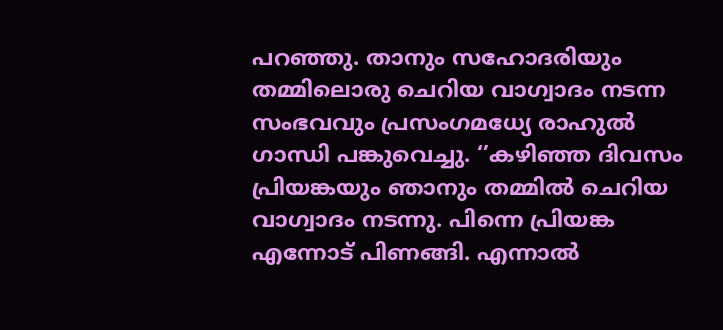പറഞ്ഞു. താനും സഹോദരിയും തമ്മിലൊരു ചെറിയ വാഗ്വാദം നടന്ന സംഭവവും പ്രസംഗമധ്യേ രാഹുൽ ഗാന്ധി പങ്കുവെച്ചു. ‘’കഴിഞ്ഞ ദിവസം പ്രിയങ്കയും ഞാനും തമ്മിൽ ചെറിയ വാഗ്വാദം നടന്നു. പിന്നെ പ്രിയങ്ക എന്നോട് പിണങ്ങി. എന്നാൽ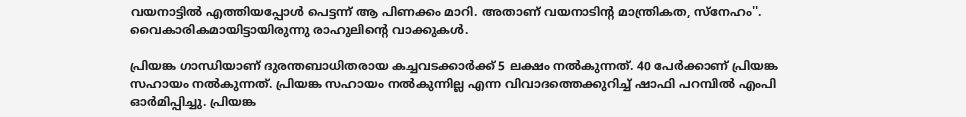വയനാട്ടിൽ എത്തിയപ്പോൾ പെട്ടന്ന് ആ പിണക്കം മാറി. അതാണ് വയനാടിൻ്റ മാന്ത്രികത, സ്നേഹം''. വൈകാരികമായിട്ടായിരുന്നു രാഹുലിന്‍റെ വാക്കുകള്‍.

പ്രിയങ്ക ഗാന്ധിയാണ് ദുരന്തബാധിതരായ കച്ചവടക്കാർക്ക് 5 ലക്ഷം നൽകുന്നത്. 40 പേർക്കാണ് പ്രിയങ്ക സഹായം നൽകുന്നത്. പ്രിയങ്ക സഹായം നൽകുന്നില്ല എന്ന വിവാദത്തെക്കുറിച്ച് ഷാഫി പറമ്പിൽ എംപി ഓര്‍മിപ്പിച്ചു. പ്രിയങ്ക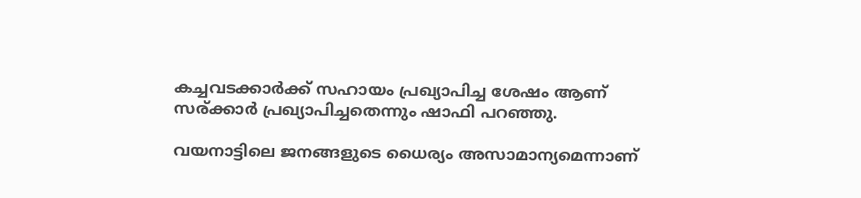കച്ചവടക്കാർക്ക് സഹായം പ്രഖ്യാപിച്ച ശേഷം ആണ് സര്ക്കാർ പ്രഖ്യാപിച്ചതെന്നും ഷാഫി പറഞ്ഞു.

വയനാട്ടിലെ ജനങ്ങളുടെ ധൈര്യം അസാമാന്യമെന്നാണ്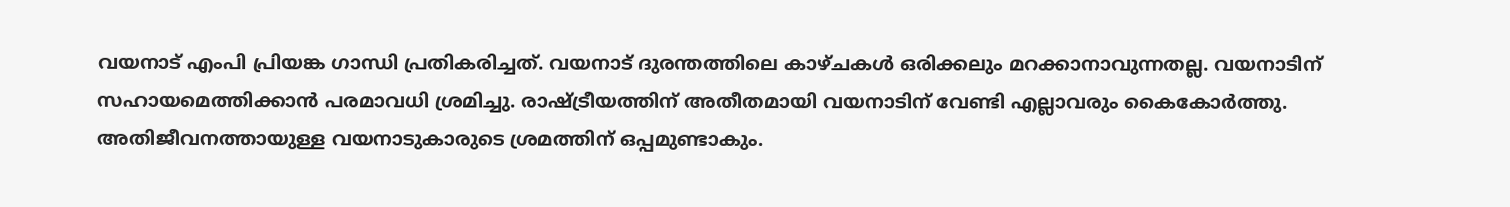വയനാട് എംപി പ്രിയങ്ക ഗാന്ധി പ്രതികരിച്ചത്. വയനാട് ദുരന്തത്തിലെ കാഴ്ചകൾ ഒരിക്കലും മറക്കാനാവുന്നതല്ല. വയനാടിന് സഹായമെത്തിക്കാൻ പരമാവധി ശ്രമിച്ചു. രാഷ്ട്രീയത്തിന് അതീതമായി വയനാടിന് വേണ്ടി എല്ലാവരും കൈകോർത്തു. അതിജീവനത്തായുള്ള വയനാടുകാരുടെ ശ്രമത്തിന് ഒപ്പമുണ്ടാകും.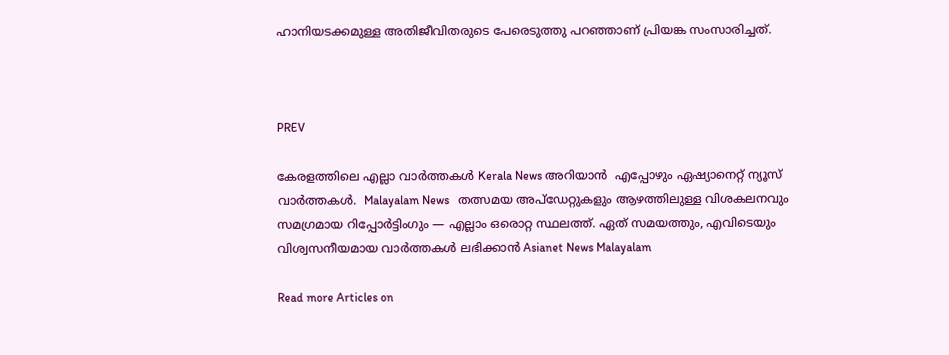ഹാനിയടക്കമുള്ള അതിജീവിതരുടെ പേരെടുത്തു പറഞ്ഞാണ് പ്രിയങ്ക സംസാരിച്ചത്.



PREV

കേരളത്തിലെ എല്ലാ വാർത്തകൾ Kerala News അറിയാൻ  എപ്പോഴും ഏഷ്യാനെറ്റ് ന്യൂസ് വാർത്തകൾ.  Malayalam News   തത്സമയ അപ്‌ഡേറ്റുകളും ആഴത്തിലുള്ള വിശകലനവും സമഗ്രമായ റിപ്പോർട്ടിംഗും — എല്ലാം ഒരൊറ്റ സ്ഥലത്ത്. ഏത് സമയത്തും, എവിടെയും വിശ്വസനീയമായ വാർത്തകൾ ലഭിക്കാൻ Asianet News Malayalam

Read more Articles on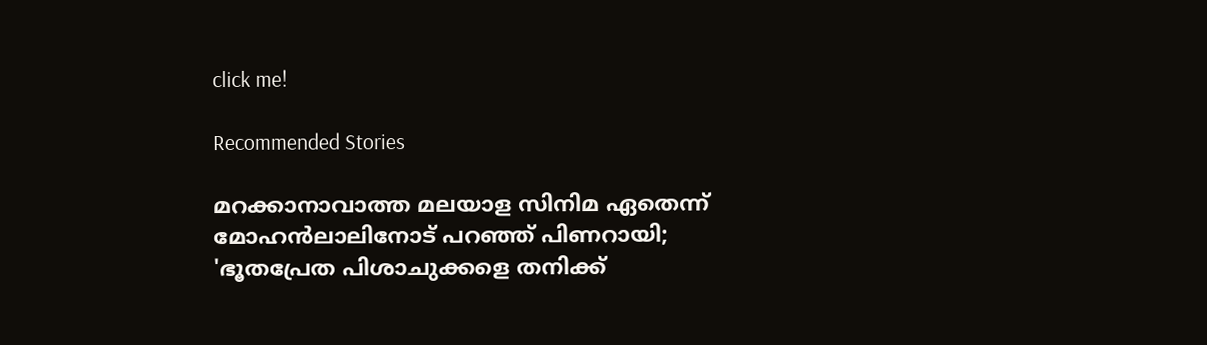click me!

Recommended Stories

മറക്കാനാവാത്ത മലയാള സിനിമ ഏതെന്ന് മോഹൻലാലിനോട് പറഞ്ഞ് പിണറായി; 'ഭൂതപ്രേത പിശാചുക്കളെ തനിക്ക്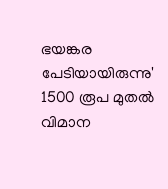ഭയങ്കര പേടിയായിരുന്നു'
1500 രൂപ മുതല്‍ വിമാന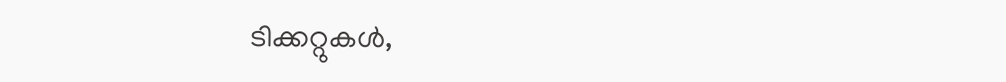ടിക്കറ്റുകള്‍,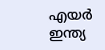എയര്‍ ഇന്ത്യ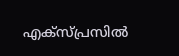എക്സ്പ്രസില്‍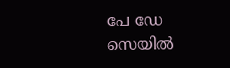പേ ഡേ സെയില്‍